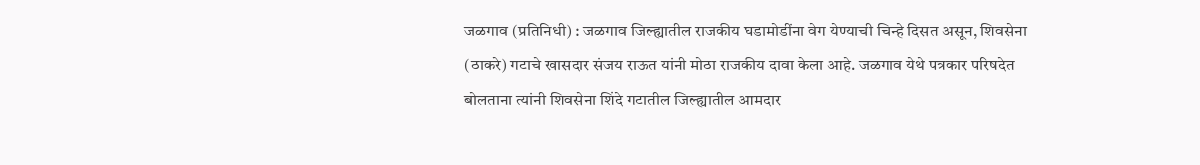जळगाव (प्रतिनिधी) : जळगाव जिल्ह्यातील राजकीय घडामोडींना वेग येण्याची चिन्हे दिसत असून, शिवसेना (ठाकरे) गटाचे खासदार संजय राऊत यांनी मोठा राजकीय दावा केला आहे. जळगाव येथे पत्रकार परिषदेत बोलताना त्यांनी शिवसेना शिंदे गटातील जिल्ह्यातील आमदार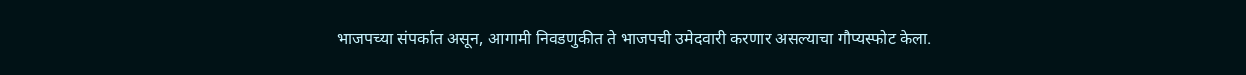भाजपच्या संपर्कात असून, आगामी निवडणुकीत ते भाजपची उमेदवारी करणार असल्याचा गौप्यस्फोट केला.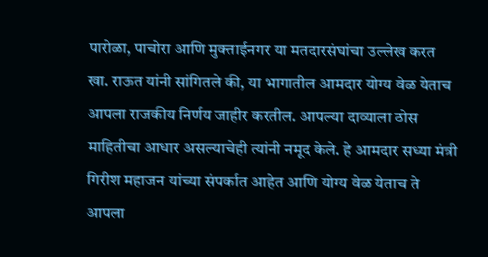पारोळा, पाचोरा आणि मुक्ताईनगर या मतदारसंघांचा उल्लेख करत खा. राऊत यांनी सांगितले की, या भागातील आमदार योग्य वेळ येताच आपला राजकीय निर्णय जाहीर करतील. आपल्या दाव्याला ठोस माहितीचा आधार असल्याचेही त्यांनी नमूद केले. हे आमदार सध्या मंत्री गिरीश महाजन यांच्या संपर्कात आहेत आणि योग्य वेळ येताच ते आपला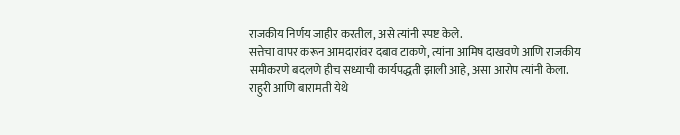राजकीय निर्णय जाहीर करतील, असे त्यांनी स्पष्ट केले.
सत्तेचा वापर करून आमदारांवर दबाव टाकणे, त्यांना आमिष दाखवणे आणि राजकीय समीकरणे बदलणे हीच सध्याची कार्यपद्धती झाली आहे, असा आरोप त्यांनी केला.
राहुरी आणि बारामती येथे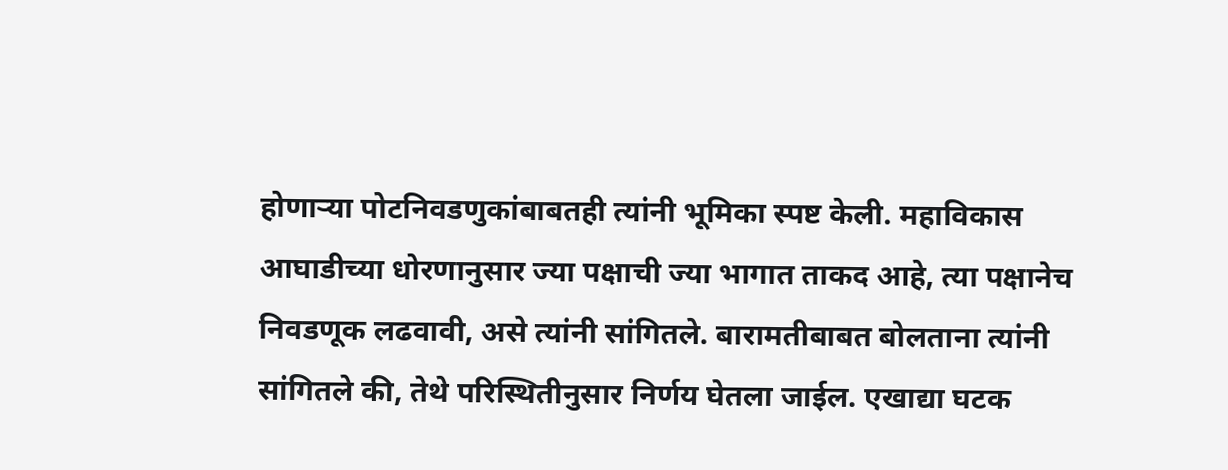होणाऱ्या पोटनिवडणुकांबाबतही त्यांनी भूमिका स्पष्ट केली. महाविकास आघाडीच्या धोरणानुसार ज्या पक्षाची ज्या भागात ताकद आहे, त्या पक्षानेच निवडणूक लढवावी, असे त्यांनी सांगितले. बारामतीबाबत बोलताना त्यांनी सांगितले की, तेथे परिस्थितीनुसार निर्णय घेतला जाईल. एखाद्या घटक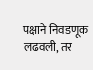पक्षाने निवडणूक लढवली, तर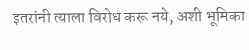इतरांनी त्याला विरोध करू नये, अशी भूमिका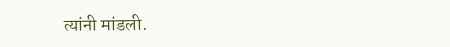त्यांनी मांडली.